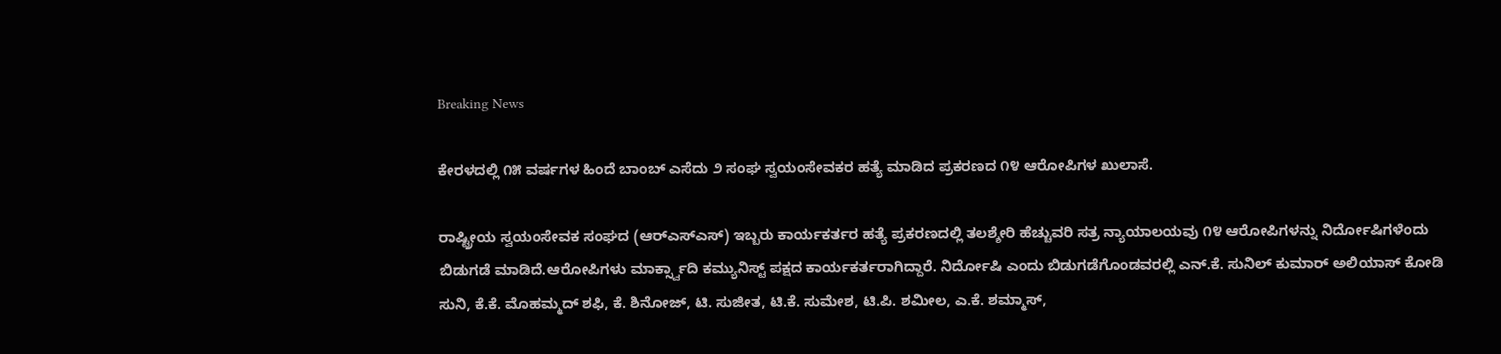Breaking News

ಕೇರಳದಲ್ಲಿ ೧೫ ವರ್ಷಗಳ ಹಿಂದೆ ಬಾಂಬ್ ಎಸೆದು ೨ ಸಂಘ ಸ್ವಯಂಸೇವಕರ ಹತ್ಯೆ ಮಾಡಿದ ಪ್ರಕರಣದ ೧೪ ಆರೋಪಿಗಳ ಖುಲಾಸೆ.

ರಾಷ್ಟ್ರೀಯ ಸ್ವಯಂಸೇವಕ ಸಂಘದ (ಆರ್‌ಎಸ್‌ಎಸ್) ಇಬ್ಬರು ಕಾರ್ಯಕರ್ತರ ಹತ್ಯೆ ಪ್ರಕರಣದಲ್ಲಿ ತಲಶ್ಶೇರಿ ಹೆಚ್ಚುವರಿ ಸತ್ರ ನ್ಯಾಯಾಲಯವು ೧೪ ಆರೋಪಿಗಳನ್ನು ನಿರ್ದೋಷಿಗಳೆಂದು ಬಿಡುಗಡೆ ಮಾಡಿದೆ.ಆರೋಪಿಗಳು ಮಾರ್ಕ್ಸ್ವಾದಿ ಕಮ್ಯುನಿಸ್ಟ್ ಪಕ್ಷದ ಕಾರ್ಯಕರ್ತರಾಗಿದ್ದಾರೆ. ನಿರ್ದೋಷಿ ಎಂದು ಬಿಡುಗಡೆಗೊಂಡವರಲ್ಲಿ ಎನ್.ಕೆ. ಸುನಿಲ್ ಕುಮಾರ್ ಅಲಿಯಾಸ್ ಕೋಡಿ ಸುನಿ, ಕೆ.ಕೆ. ಮೊಹಮ್ಮದ್ ಶಫಿ, ಕೆ. ಶಿನೋಜ್, ಟಿ. ಸುಜೀತ, ಟಿ.ಕೆ. ಸುಮೇಶ, ಟಿ.ಪಿ. ಶಮೀಲ, ಎ.ಕೆ. ಶಮ್ಮಾಸ್,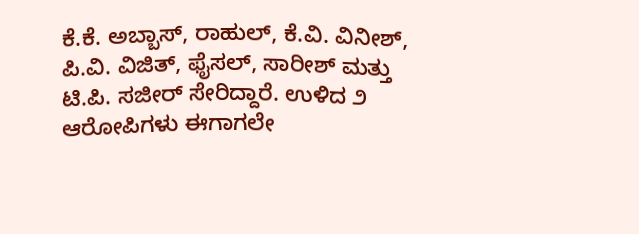ಕೆ.ಕೆ. ಅಬ್ಬಾಸ್, ರಾಹುಲ್, ಕೆ.ವಿ. ವಿನೀಶ್, ಪಿ.ವಿ. ವಿಜಿತ್, ಫೈಸಲ್, ಸಾರೀಶ್ ಮತ್ತು ಟಿ.ಪಿ. ಸಜೀರ್ ಸೇರಿದ್ದಾರೆ. ಉಳಿದ ೨ ಆರೋಪಿಗಳು ಈಗಾಗಲೇ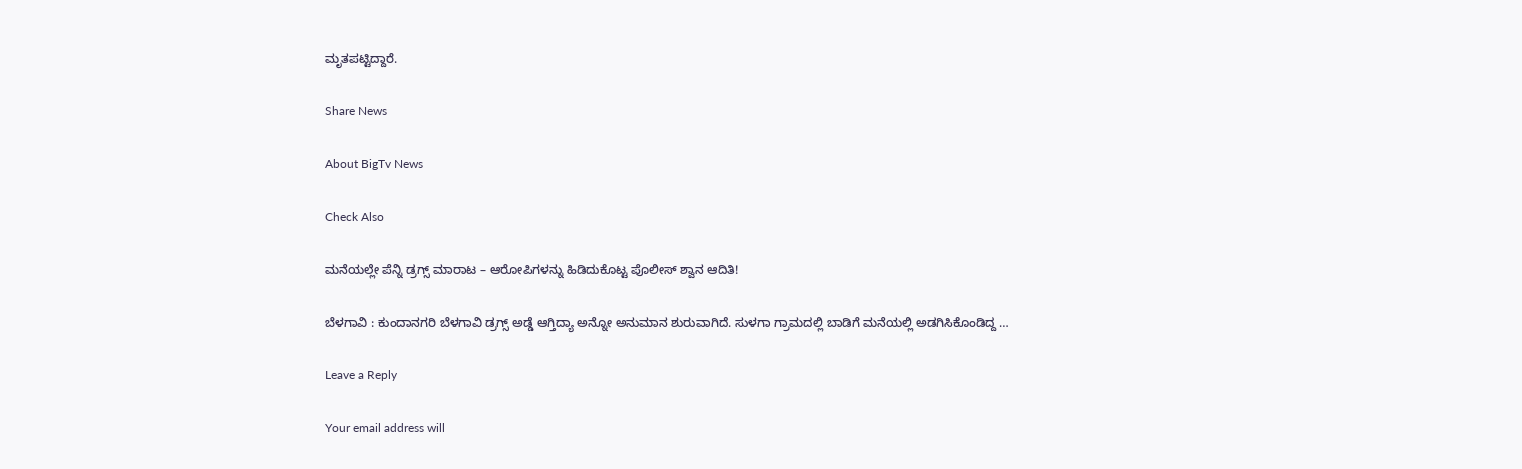ಮೃತಪಟ್ಟಿದ್ದಾರೆ.

Share News

About BigTv News

Check Also

ಮನೆಯಲ್ಲೇ ಪೆನ್ನಿ ಡ್ರಗ್ಸ್‌ ಮಾರಾಟ – ಆರೋಪಿಗಳನ್ನು ಹಿಡಿದುಕೊಟ್ಟ ಪೊಲೀಸ್ ಶ್ವಾನ ಆದಿತಿ!

ಬೆಳಗಾವಿ : ಕುಂದಾನಗರಿ ಬೆಳಗಾವಿ ಡ್ರಗ್ಸ್ ಅಡ್ಡೆ ಆಗ್ತಿದ್ಯಾ ಅನ್ನೋ ಅನುಮಾನ ಶುರುವಾಗಿದೆ. ಸುಳಗಾ ಗ್ರಾಮದಲ್ಲಿ ಬಾಡಿಗೆ ಮನೆಯಲ್ಲಿ ಅಡಗಿಸಿಕೊಂಡಿದ್ದ …

Leave a Reply

Your email address will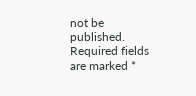not be published. Required fields are marked *